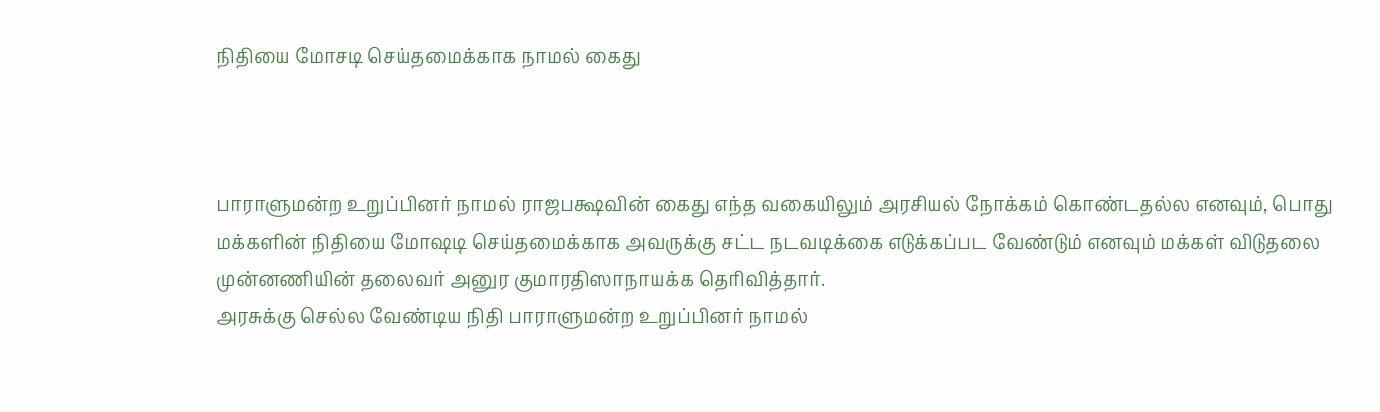நிதியை மோசடி செய்தமைக்காக நாமல் கைது



பாராளுமன்ற உறுப்பினர் நாமல் ராஜபக்ஷவின் கைது எந்த வகையிலும் அரசியல் நோக்கம் கொண்டதல்ல எனவும், பொது மக்களின் நிதியை மோஷடி செய்தமைக்காக அவருக்கு சட்ட நடவடிக்கை எடுக்கப்பட வேண்டும் எனவும் மக்கள் விடுதலை முன்னணியின் தலைவர் அனுர குமாரதிஸாநாயக்க தெரிவித்தார்.
அரசுக்கு செல்ல வேண்டிய நிதி பாராளுமன்ற உறுப்பினர் நாமல்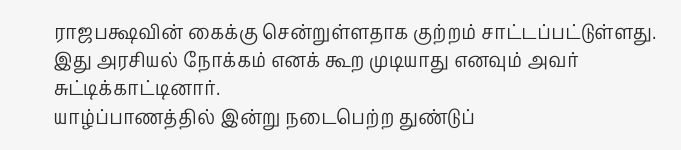ராஜபக்ஷவின் கைக்கு சென்றுள்ளதாக குற்றம் சாட்டப்பட்டுள்ளது. இது அரசியல் நோக்கம் எனக் கூற முடியாது எனவும் அவர் சுட்டிக்காட்டினார்.
யாழ்ப்பாணத்தில் இன்று நடைபெற்ற துண்டுப்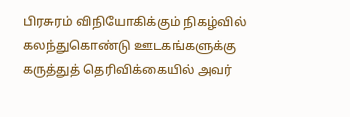பிரசுரம் விநியோகிக்கும் நிகழ்வில் கலந்துகொண்டு ஊடகங்களுக்கு கருத்துத் தெரிவிக்கையில் அவர்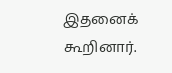இதனைக் கூறினார்.